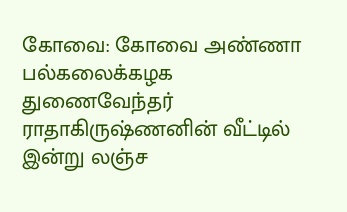கோவை: கோவை அண்ணா பல்கலைக்கழக துணைவேந்தர் ராதாகிருஷ்ணனின் வீட்டில் இன்று லஞ்ச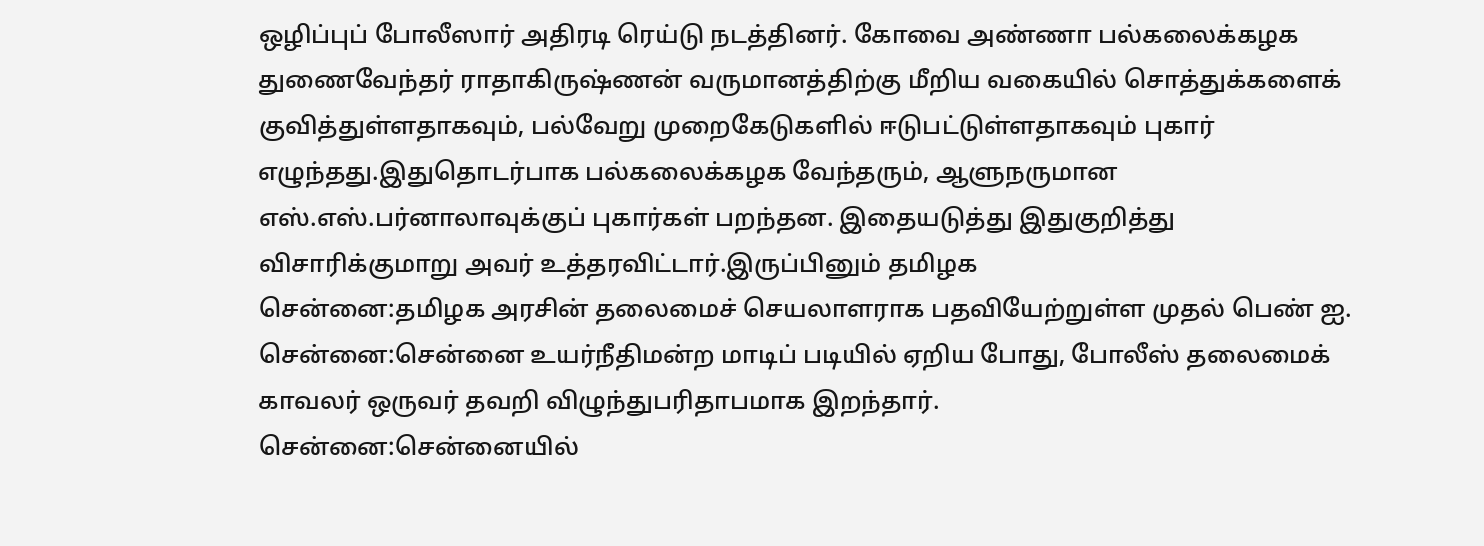ஒழிப்புப் போலீஸார் அதிரடி ரெய்டு நடத்தினர். கோவை அண்ணா பல்கலைக்கழக துணைவேந்தர் ராதாகிருஷ்ணன் வருமானத்திற்கு மீறிய வகையில் சொத்துக்களைக் குவித்துள்ளதாகவும், பல்வேறு முறைகேடுகளில் ஈடுபட்டுள்ளதாகவும் புகார் எழுந்தது.இதுதொடர்பாக பல்கலைக்கழக வேந்தரும், ஆளுநருமான எஸ்.எஸ்.பர்னாலாவுக்குப் புகார்கள் பறந்தன. இதையடுத்து இதுகுறித்து விசாரிக்குமாறு அவர் உத்தரவிட்டார்.இருப்பினும் தமிழக
சென்னை:தமிழக அரசின் தலைமைச் செயலாளராக பதவியேற்றுள்ள முதல் பெண் ஐ.
சென்னை:சென்னை உயர்நீதிமன்ற மாடிப் படியில் ஏறிய போது, போலீஸ் தலைமைக் காவலர் ஒருவர் தவறி விழுந்துபரிதாபமாக இறந்தார்.
சென்னை:சென்னையில்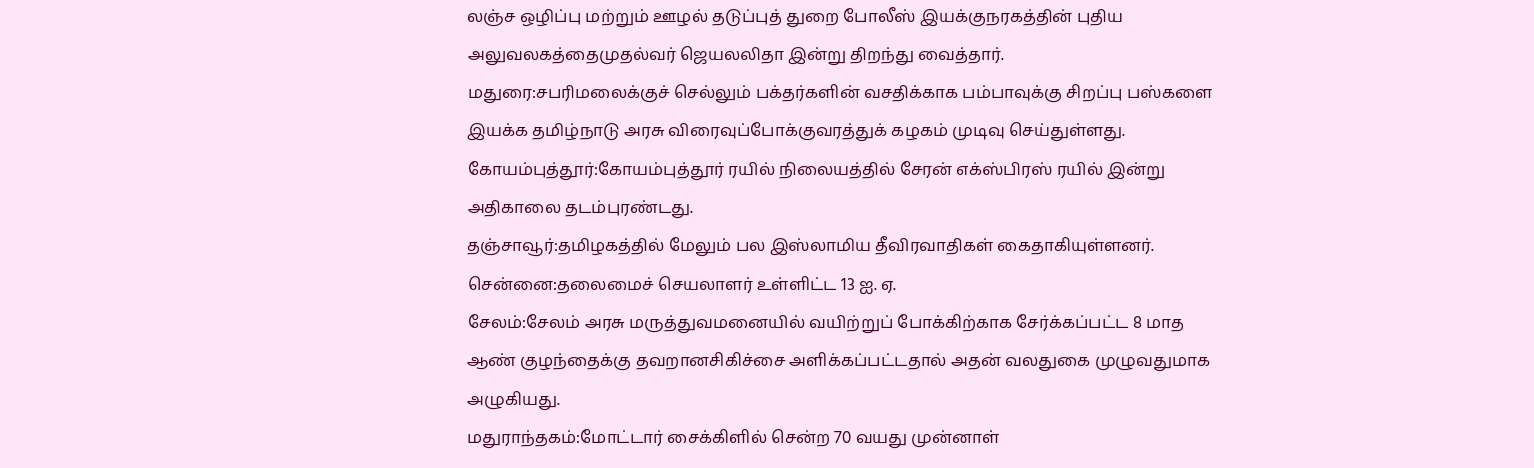லஞ்ச ஒழிப்பு மற்றும் ஊழல் தடுப்புத் துறை போலீஸ் இயக்குநரகத்தின் புதிய அலுவலகத்தைமுதல்வர் ஜெயலலிதா இன்று திறந்து வைத்தார்.
மதுரை:சபரிமலைக்குச் செல்லும் பக்தர்களின் வசதிக்காக பம்பாவுக்கு சிறப்பு பஸ்களை இயக்க தமிழ்நாடு அரசு விரைவுப்போக்குவரத்துக் கழகம் முடிவு செய்துள்ளது.
கோயம்புத்தூர்:கோயம்புத்தூர் ரயில் நிலையத்தில் சேரன் எக்ஸ்பிரஸ் ரயில் இன்று அதிகாலை தடம்புரண்டது.
தஞ்சாவூர்:தமிழகத்தில் மேலும் பல இஸ்லாமிய தீவிரவாதிகள் கைதாகியுள்ளனர்.
சென்னை:தலைமைச் செயலாளர் உள்ளிட்ட 13 ஐ. ஏ.
சேலம்:சேலம் அரசு மருத்துவமனையில் வயிற்றுப் போக்கிற்காக சேர்க்கப்பட்ட 8 மாத ஆண் குழந்தைக்கு தவறானசிகிச்சை அளிக்கப்பட்டதால் அதன் வலதுகை முழுவதுமாக அழுகியது.
மதுராந்தகம்:மோட்டார் சைக்கிளில் சென்ற 70 வயது முன்னாள்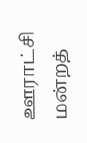ஊராட்சி மன்றத்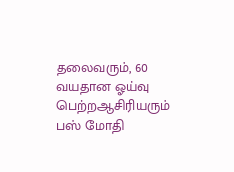தலைவரும், 60 வயதான ஓய்வு பெற்றஆசிரியரும் பஸ் மோதி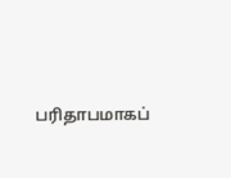பரிதாபமாகப்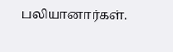பலியானார்கள்.